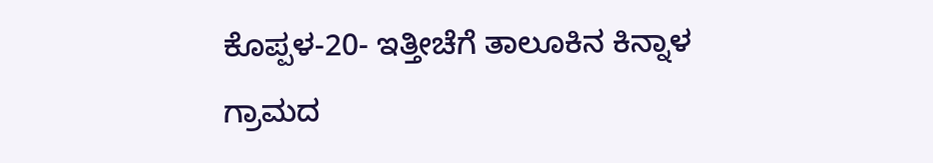ಕೊಪ್ಪಳ-20- ಇತ್ತೀಚೆಗೆ ತಾಲೂಕಿನ ಕಿನ್ನಾಳ ಗ್ರಾಮದ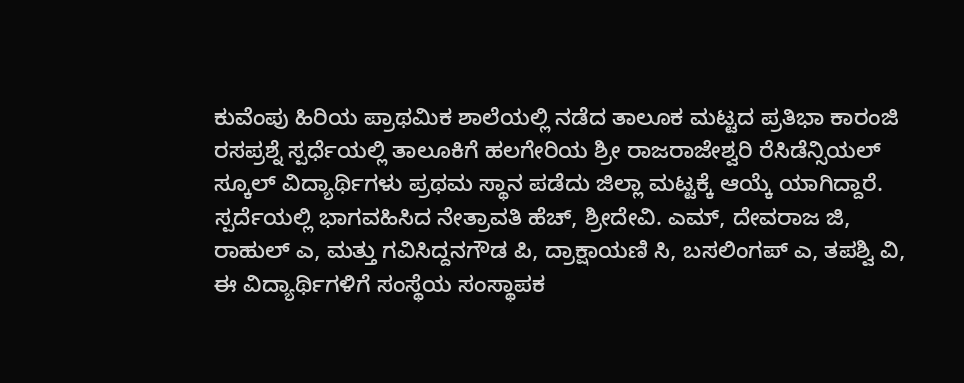ಕುವೆಂಪು ಹಿರಿಯ ಪ್ರಾಥಮಿಕ ಶಾಲೆಯಲ್ಲಿ ನಡೆದ ತಾಲೂಕ ಮಟ್ಟದ ಪ್ರತಿಭಾ ಕಾರಂಜಿ ರಸಪ್ರಶ್ನೆ ಸ್ಪರ್ಧೆಯಲ್ಲಿ ತಾಲೂಕಿಗೆ ಹಲಗೇರಿಯ ಶ್ರೀ ರಾಜರಾಜೇಶ್ವರಿ ರೆಸಿಡೆನ್ಸಿಯಲ್ ಸ್ಕೂಲ್ ವಿದ್ಯಾರ್ಥಿಗಳು ಪ್ರಥಮ ಸ್ಥಾನ ಪಡೆದು ಜಿಲ್ಲಾ ಮಟ್ಟಕ್ಕೆ ಆಯ್ಕೆ ಯಾಗಿದ್ದಾರೆ.
ಸ್ಪರ್ದೆಯಲ್ಲಿ ಭಾಗವಹಿಸಿದ ನೇತ್ರಾವತಿ ಹೆಚ್, ಶ್ರೀದೇವಿ. ಎಮ್, ದೇವರಾಜ ಜಿ, ರಾಹುಲ್ ಎ, ಮತ್ತು ಗವಿಸಿದ್ದನಗೌಡ ಪಿ, ದ್ರಾಕ್ಷಾಯಣಿ ಸಿ, ಬಸಲಿಂಗಪ್ ಎ, ತಪಶ್ವಿ ವಿ, ಈ ವಿದ್ಯಾರ್ಥಿಗಳಿಗೆ ಸಂಸ್ಥೆಯ ಸಂಸ್ಥಾಪಕ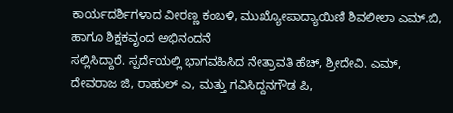ಕಾರ್ಯದರ್ಶಿಗಳಾದ ವೀರಣ್ಣ ಕಂಬಳಿ, ಮುಖ್ಯೋಪಾದ್ಯಾಯಿಣಿ ಶಿವಲೀಲಾ ಎಮ್.ಬಿ, ಹಾಗೂ ಶಿಕ್ಷಕವೃಂದ ಅಭಿನಂದನೆ
ಸಲ್ಲಿಸಿದ್ದಾರೆ. ಸ್ಪರ್ದೆಯಲ್ಲಿ ಭಾಗವಹಿಸಿದ ನೇತ್ರಾವತಿ ಹೆಚ್, ಶ್ರೀದೇವಿ. ಎಮ್, ದೇವರಾಜ ಜಿ, ರಾಹುಲ್ ಎ, ಮತ್ತು ಗವಿಸಿದ್ದನಗೌಡ ಪಿ,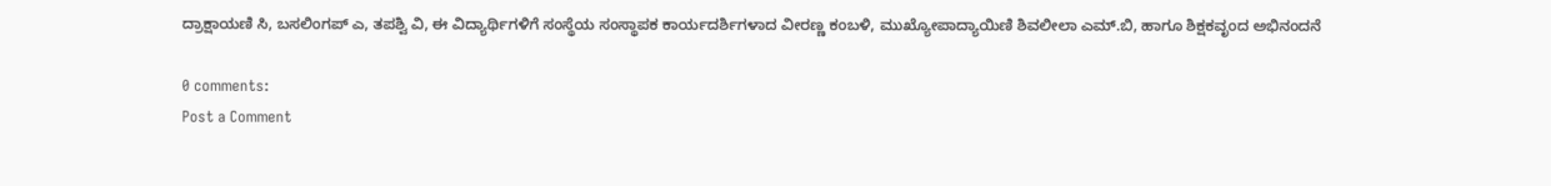ದ್ರಾಕ್ಷಾಯಣಿ ಸಿ, ಬಸಲಿಂಗಪ್ ಎ, ತಪಶ್ವಿ ವಿ, ಈ ವಿದ್ಯಾರ್ಥಿಗಳಿಗೆ ಸಂಸ್ಥೆಯ ಸಂಸ್ಥಾಪಕ ಕಾರ್ಯದರ್ಶಿಗಳಾದ ವೀರಣ್ಣ ಕಂಬಳಿ, ಮುಖ್ಯೋಪಾದ್ಯಾಯಿಣಿ ಶಿವಲೀಲಾ ಎಮ್.ಬಿ, ಹಾಗೂ ಶಿಕ್ಷಕವೃಂದ ಅಭಿನಂದನೆ

0 comments:
Post a Comment